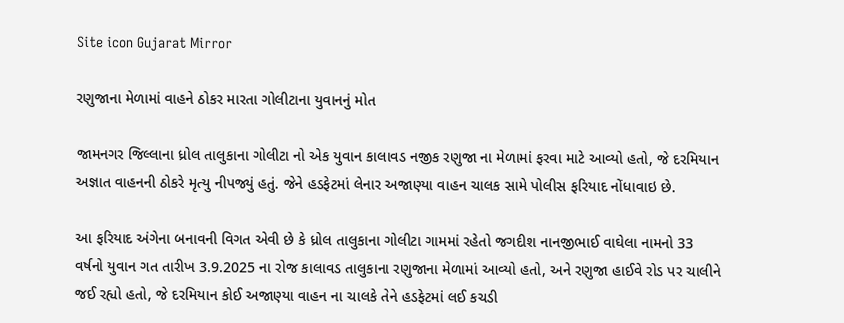Site icon Gujarat Mirror

રણુજાના મેળામાં વાહને ઠોકર મારતા ગોલીટાના યુવાનનું મોત

જામનગર જિલ્લાના ધ્રોલ તાલુકાના ગોલીટા નો એક યુવાન કાલાવડ નજીક રણુજા ના મેળામાં ફરવા માટે આવ્યો હતો, જે દરમિયાન અજ્ઞાત વાહનની ઠોકરે મૃત્યુ નીપજ્યું હતું. જેને હડફેટમાં લેનાર અજાણ્યા વાહન ચાલક સામે પોલીસ ફરિયાદ નોંધાવાઇ છે.

આ ફરિયાદ અંગેના બનાવની વિગત એવી છે કે ધ્રોલ તાલુકાના ગોલીટા ગામમાં રહેતો જગદીશ નાનજીભાઈ વાઘેલા નામનો 33 વર્ષનો યુવાન ગત તારીખ 3.9.2025 ના રોજ કાલાવડ તાલુકાના રણુજાના મેળામાં આવ્યો હતો, અને રણુજા હાઈવે રોડ પર ચાલીને જઈ રહ્યો હતો, જે દરમિયાન કોઈ અજાણ્યા વાહન ના ચાલકે તેને હડફેટમાં લઈ કચડી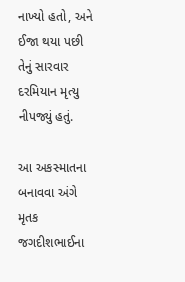નાખ્યો હતો, અને ઈજા થયા પછી તેનું સારવાર દરમિયાન મૃત્યુ નીપજ્યું હતું.

આ અકસ્માતના બનાવવા અંગે મૃતક જગદીશભાઈના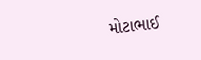મોટાભાઈ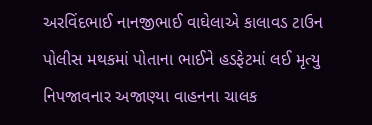અરવિંદભાઈ નાનજીભાઈ વાઘેલાએ કાલાવડ ટાઉન પોલીસ મથકમાં પોતાના ભાઈને હડફેટમાં લઈ મૃત્યુ નિપજાવનાર અજાણ્યા વાહનના ચાલક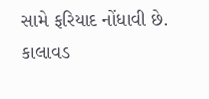સામે ફરિયાદ નોંધાવી છે. કાલાવડ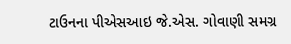ટાઉનના પીએસઆઇ જે.એસ. ગોવાણી સમગ્ર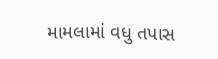મામલામાં વધુ તપાસ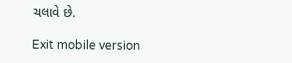ચલાવે છે.

Exit mobile version